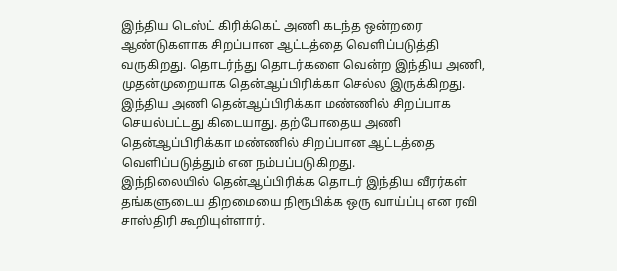இந்திய டெஸ்ட் கிரிக்கெட் அணி கடந்த ஒன்றரை ஆண்டுகளாக சிறப்பான ஆட்டத்தை வெளிப்படுத்தி வருகிறது. தொடர்ந்து தொடர்களை வென்ற இந்திய அணி, முதன்முறையாக தென்ஆப்பிரிக்கா செல்ல இருக்கிறது.
இந்திய அணி தென்ஆப்பிரிக்கா மண்ணில் சிறப்பாக செயல்பட்டது கிடையாது. தற்போதைய அணி தென்ஆப்பிரிக்கா மண்ணில் சிறப்பான ஆட்டத்தை வெளிப்படுத்தும் என நம்பப்படுகிறது.
இந்நிலையில் தென்ஆப்பிரிக்க தொடர் இந்திய வீரர்கள் தங்களுடைய திறமையை நிரூபிக்க ஒரு வாய்ப்பு என ரவி சாஸ்திரி கூறியுள்ளார்.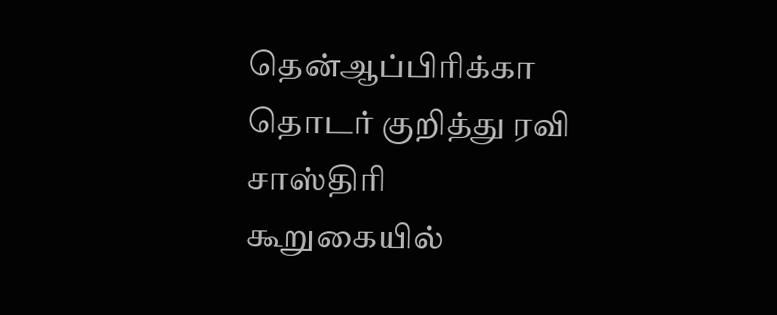தென்ஆப்பிரிக்கா தொடர் குறித்து ரவி சாஸ்திரி கூறுகையில்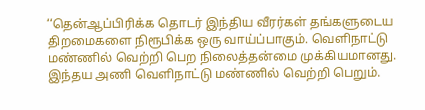‘‘தென்ஆப்பிரிக்க தொடர் இந்திய வீரர்கள் தங்களுடைய திறமைகளை நிரூபிக்க ஒரு வாய்ப்பாகும். வெளிநாட்டு மண்ணில் வெற்றி பெற நிலைத்தன்மை முக்கியமானது. இந்தய அணி வெளிநாட்டு மண்ணில் வெற்றி பெறும்.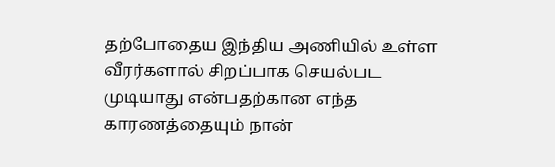தற்போதைய இந்திய அணியில் உள்ள வீரர்களால் சிறப்பாக செயல்பட முடியாது என்பதற்கான எந்த காரணத்தையும் நான்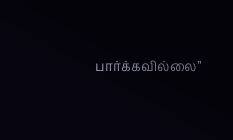பார்க்கவில்லை’’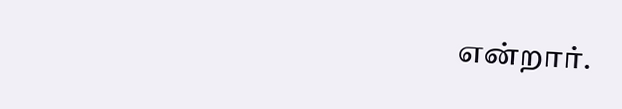என்றார்.